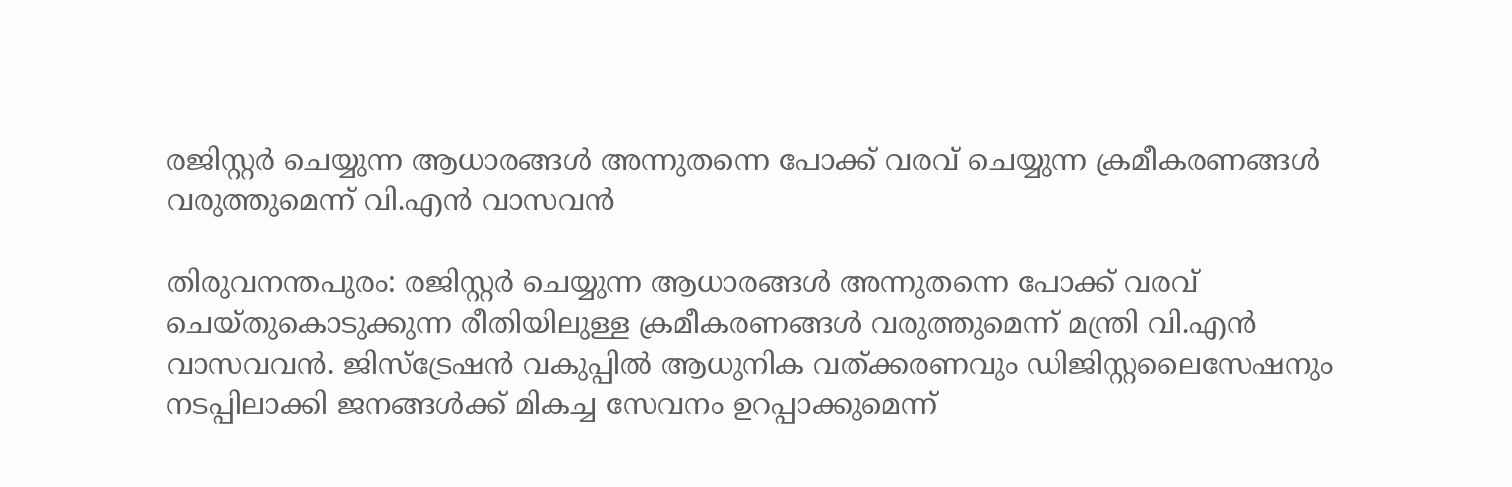രജിസ്റ്റർ ചെയ്യുന്ന ആധാരങ്ങൾ അന്നുതന്നെ പോക്ക് വരവ് ചെയ്യുന്ന ക്രമീകരണങ്ങൾ വരുത്തുമെന്ന് വി.എൻ വാസവൻ

തിരുവനന്തപുരം: രജിസ്റ്റർ ചെയ്യുന്ന ആധാരങ്ങൾ അന്നുതന്നെ പോക്ക് വരവ് ചെയ്തുകൊടുക്കുന്ന രീതിയിലുള്ള ക്രമീകരണങ്ങൾ വരുത്തുമെന്ന് മന്ത്രി വി.എൻ വാസവവൻ. ജിസ്‌ട്രേഷന്‍ വകുപ്പില്‍ ആധുനിക വത്ക്കരണവും ഡിജിസ്റ്റലൈസേഷനും നടപ്പിലാക്കി ജനങ്ങള്‍ക്ക് മികച്ച സേവനം ഉറപ്പാക്കുമെന്ന്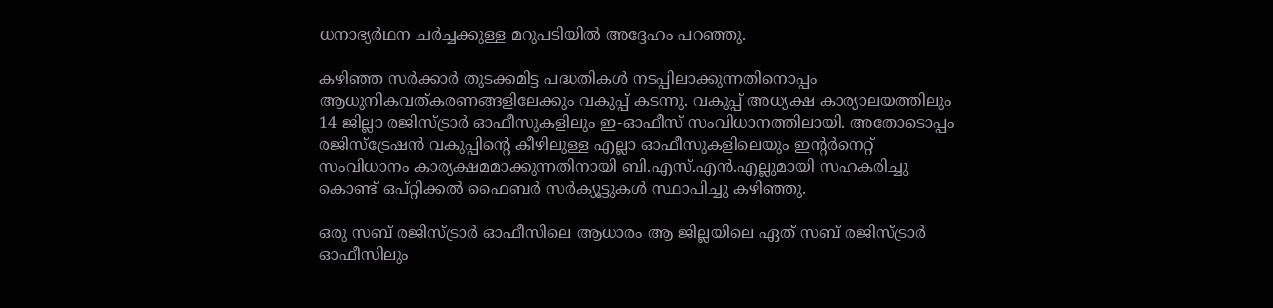ധനാഭ്യർഥന ചര്‍ച്ചക്കുള്ള മറുപടിയില്‍ അദ്ദേഹം പറഞ്ഞു.

കഴിഞ്ഞ സര്‍ക്കാര്‍ തുടക്കമിട്ട പദ്ധതികള്‍ നടപ്പിലാക്കുന്നതിനൊപ്പം ആധുനികവത്കരണങ്ങളിലേക്കും വകുപ്പ് കടന്നു. വകുപ്പ് അധ്യക്ഷ കാര്യാലയത്തിലും 14 ജില്ലാ രജിസ്ട്രാര്‍ ഓഫീസുകളിലും ഇ-ഓഫീസ് സംവിധാനത്തിലായി. അതോടൊപ്പം രജിസ്‌ട്രേഷന്‍ വകുപ്പിന്റെ കീഴിലുള്ള എല്ലാ ഓഫീസുകളിലെയും ഇന്റര്‍നെറ്റ്‌ സംവിധാനം കാര്യക്ഷമമാക്കുന്നതിനായി ബി.എസ്.എന്‍.എല്ലുമായി സഹകരിച്ചു കൊണ്ട് ഒപ്റ്റിക്കല്‍ ഫൈബര്‍ സര്‍ക്യൂട്ടുകള്‍ സ്ഥാപിച്ചു കഴിഞ്ഞു.

ഒരു സബ് രജിസ്ട്രാര്‍ ഓഫീസിലെ ആധാരം ആ ജില്ലയിലെ ഏത് സബ് രജിസ്ട്രാര്‍ ഓഫീസിലും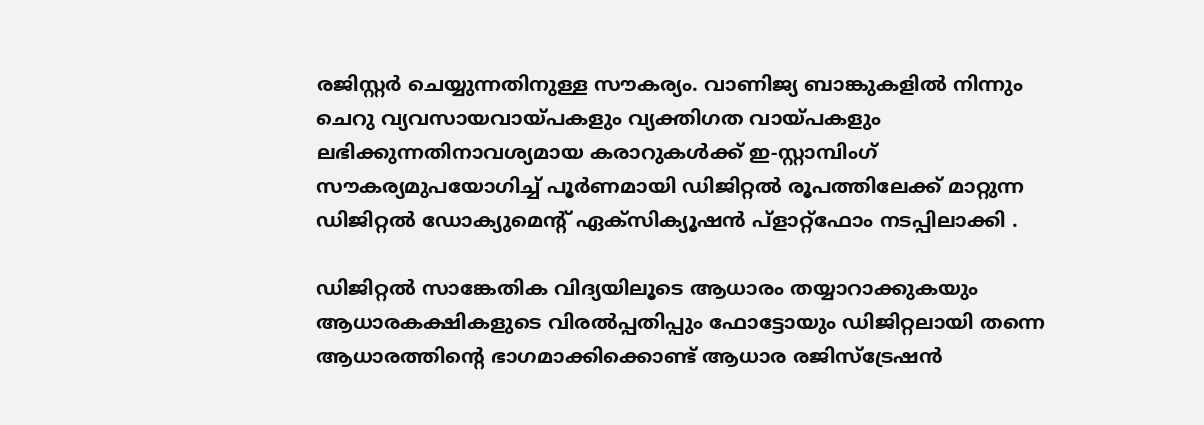രജിസ്റ്റര്‍ ചെയ്യുന്നതിനുള്ള സൗകര്യം. വാണിജ്യ ബാങ്കുകളില്‍ നിന്നും ചെറു വ്യവസായവായ്പകളും വ്യക്തിഗത വായ്പകളും ലഭിക്കുന്നതിനാവശ്യമായ കരാറുകള്‍ക്ക് ഇ-സ്റ്റാമ്പിംഗ് സൗകര്യമുപയോഗിച്ച് പൂർണമായി ഡിജിറ്റല്‍ രൂപത്തിലേക്ക് മാറ്റുന്ന ഡിജിറ്റല്‍ ഡോക്യുമെന്റ് ഏക്‌സിക്യൂഷന്‍ പ്‌ളാറ്റ്‌ഫോം നടപ്പിലാക്കി .

ഡിജിറ്റല്‍ സാങ്കേതിക വിദ്യയിലൂടെ ആധാരം തയ്യാറാക്കുകയും ആധാരകക്ഷികളുടെ വിരല്‍പ്പതിപ്പും ഫോട്ടോയും ഡിജിറ്റലായി തന്നെ ആധാരത്തിന്റെ ഭാഗമാക്കിക്കൊണ്ട് ആധാര രജിസ്‌ട്രേഷന്‍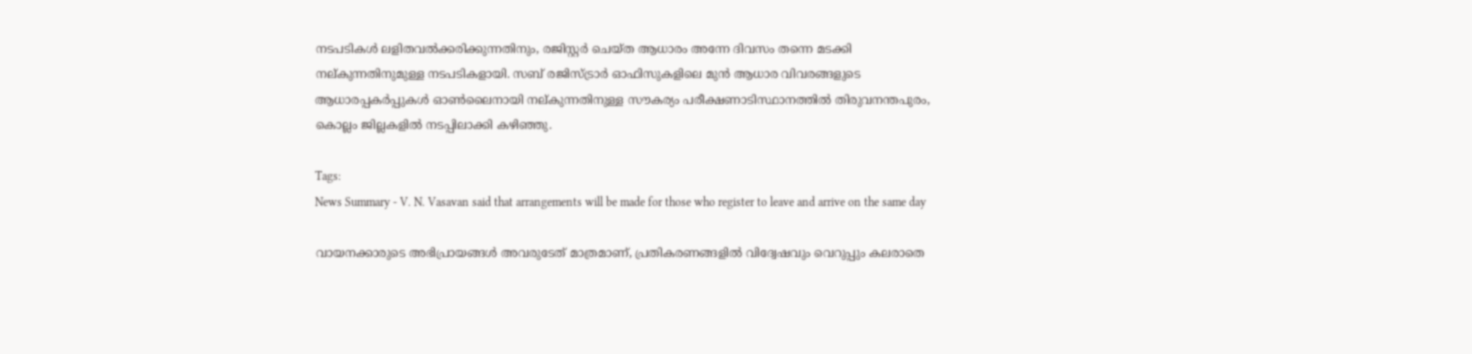നടപടികള്‍ ലളിതവല്‍ക്കരിക്കുന്നതിനും, രജിസ്റ്റര്‍ ചെയ്ത ആധാരം അന്നേ ദിവസം തന്നെ മടക്കി നല്കുന്നതിനുമുള്ള നടപടികളായി. സബ് രജിസ്ട്രാര്‍ ഓഫിസുകളിലെ മുന്‍ ആധാര വിവരങ്ങളുടെ ആധാരപ്പകര്‍പ്പുകള്‍ ഓണ്‍ലൈനായി നല്കുന്നതിനുള്ള സൗകര്യം പരീക്ഷണാടിസ്ഥാനത്തില്‍ തിരുവനന്തപുരം, കൊല്ലം ജില്ലകളില്‍ നടപ്പിലാക്കി കഴിഞ്ഞു.

Tags:
News Summary - V. N. Vasavan said that arrangements will be made for those who register to leave and arrive on the same day

വായനക്കാരുടെ അഭിപ്രായങ്ങള്‍ അവരുടേത് മാത്രമാണ്, പ്രതികരണങ്ങളിൽ വിദ്വേഷവും വെറുപ്പും കലരാതെ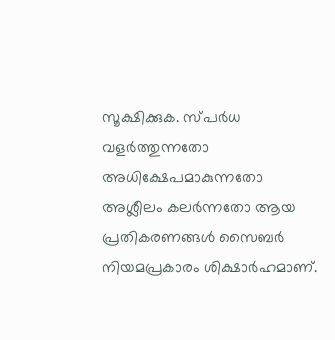സൂക്ഷിക്കുക. സ്പർധ വളർത്തുന്നതോ അധിക്ഷേപമാകുന്നതോ അശ്ലീലം കലർന്നതോ ആയ പ്രതികരണങ്ങൾ സൈബർ നിയമപ്രകാരം ശിക്ഷാർഹമാണ്.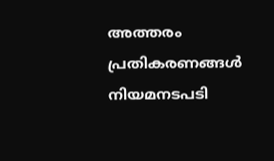അത്തരം പ്രതികരണങ്ങൾ നിയമനടപടി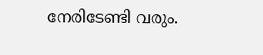നേരിടേണ്ടി വരും.